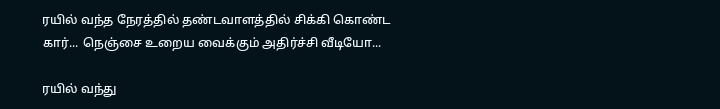ரயில் வந்த நேரத்தில் தண்டவாளத்தில் சிக்கி கொண்ட கார்... நெஞ்சை உறைய வைக்கும் அதிர்ச்சி வீடியோ...

ரயில் வந்து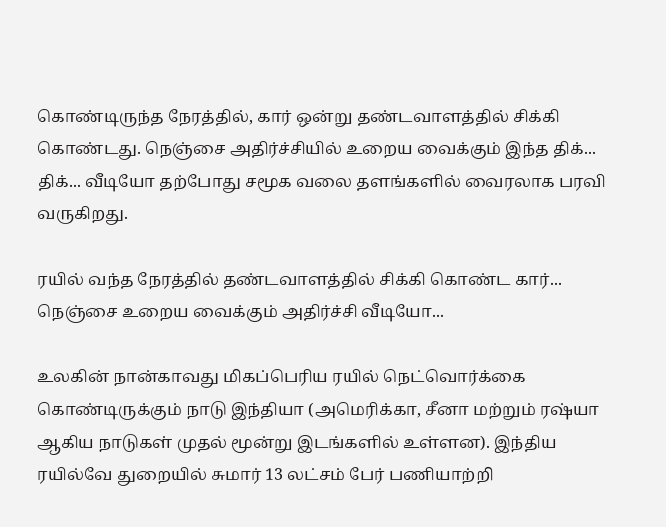கொண்டிருந்த நேரத்தில், கார் ஒன்று தண்டவாளத்தில் சிக்கி கொண்டது. நெஞ்சை அதிர்ச்சியில் உறைய வைக்கும் இந்த திக்... திக்... வீடியோ தற்போது சமூக வலை தளங்களில் வைரலாக பரவி வருகிறது.

ரயில் வந்த நேரத்தில் தண்டவாளத்தில் சிக்கி கொண்ட கார்... நெஞ்சை உறைய வைக்கும் அதிர்ச்சி வீடியோ...

உலகின் நான்காவது மிகப்பெரிய ரயில் நெட்வொர்க்கை கொண்டிருக்கும் நாடு இந்தியா (அமெரிக்கா, சீனா மற்றும் ரஷ்யா ஆகிய நாடுகள் முதல் மூன்று இடங்களில் உள்ளன). இந்திய ரயில்வே துறையில் சுமார் 13 லட்சம் பேர் பணியாற்றி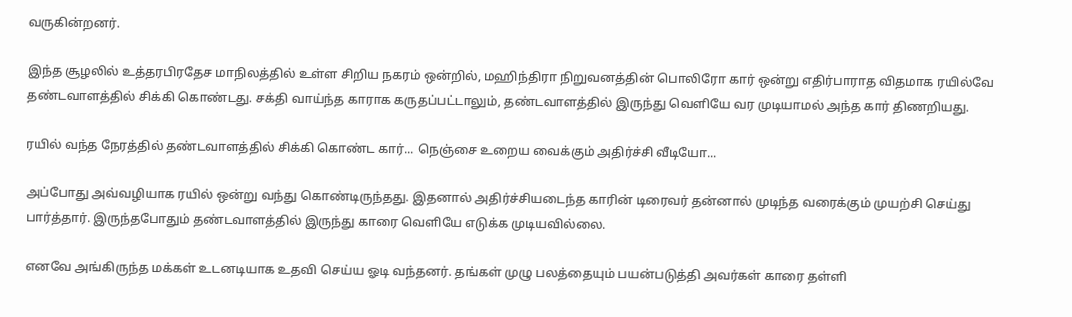வருகின்றனர்.

இந்த சூழலில் உத்தரபிரதேச மாநிலத்தில் உள்ள சிறிய நகரம் ஒன்றில், மஹிந்திரா நிறுவனத்தின் பொலிரோ கார் ஒன்று எதிர்பாராத விதமாக ரயில்வே தண்டவாளத்தில் சிக்கி கொண்டது. சக்தி வாய்ந்த காராக கருதப்பட்டாலும், தண்டவாளத்தில் இருந்து வெளியே வர முடியாமல் அந்த கார் திணறியது.

ரயில் வந்த நேரத்தில் தண்டவாளத்தில் சிக்கி கொண்ட கார்... நெஞ்சை உறைய வைக்கும் அதிர்ச்சி வீடியோ...

அப்போது அவ்வழியாக ரயில் ஒன்று வந்து கொண்டிருந்தது. இதனால் அதிர்ச்சியடைந்த காரின் டிரைவர் தன்னால் முடிந்த வரைக்கும் முயற்சி செய்து பார்த்தார். இருந்தபோதும் தண்டவாளத்தில் இருந்து காரை வெளியே எடுக்க முடியவில்லை.

எனவே அங்கிருந்த மக்கள் உடனடியாக உதவி செய்ய ஓடி வந்தனர். தங்கள் முழு பலத்தையும் பயன்படுத்தி அவர்கள் காரை தள்ளி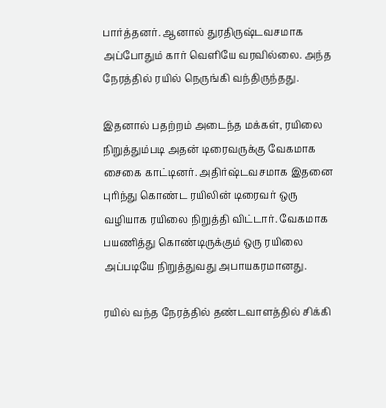பார்த்தனர். ஆனால் துரதிருஷ்டவசமாக அப்போதும் கார் வெளியே வரவில்லை. அந்த நேரத்தில் ரயில் நெருங்கி வந்திருந்தது.

இதனால் பதற்றம் அடைந்த மக்கள், ரயிலை நிறுத்தும்படி அதன் டிரைவருக்கு வேகமாக சைகை காட்டினர். அதிர்ஷ்டவசமாக இதனை புரிந்து கொண்ட ரயிலின் டிரைவர் ஒரு வழியாக ரயிலை நிறுத்தி விட்டார். வேகமாக பயணித்து கொண்டிருக்கும் ஒரு ரயிலை அப்படியே நிறுத்துவது அபாயகரமானது.

ரயில் வந்த நேரத்தில் தண்டவாளத்தில் சிக்கி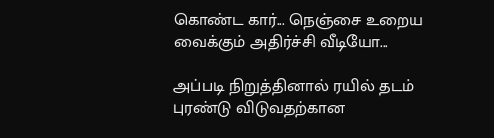கொண்ட கார்... நெஞ்சை உறைய வைக்கும் அதிர்ச்சி வீடியோ...

அப்படி நிறுத்தினால் ரயில் தடம் புரண்டு விடுவதற்கான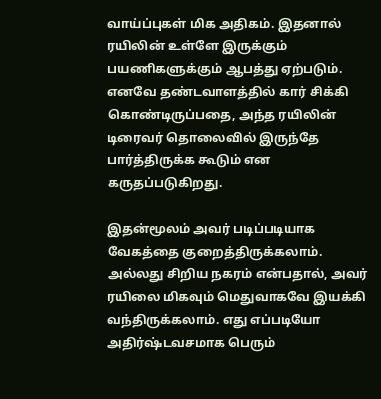வாய்ப்புகள் மிக அதிகம். இதனால் ரயிலின் உள்ளே இருக்கும் பயணிகளுக்கும் ஆபத்து ஏற்படும். எனவே தண்டவாளத்தில் கார் சிக்கி கொண்டிருப்பதை, அந்த ரயிலின் டிரைவர் தொலைவில் இருந்தே பார்த்திருக்க கூடும் என கருதப்படுகிறது.

இதன்மூலம் அவர் படிப்படியாக வேகத்தை குறைத்திருக்கலாம். அல்லது சிறிய நகரம் என்பதால், அவர் ரயிலை மிகவும் மெதுவாகவே இயக்கி வந்திருக்கலாம். எது எப்படியோ அதிர்ஷ்டவசமாக பெரும்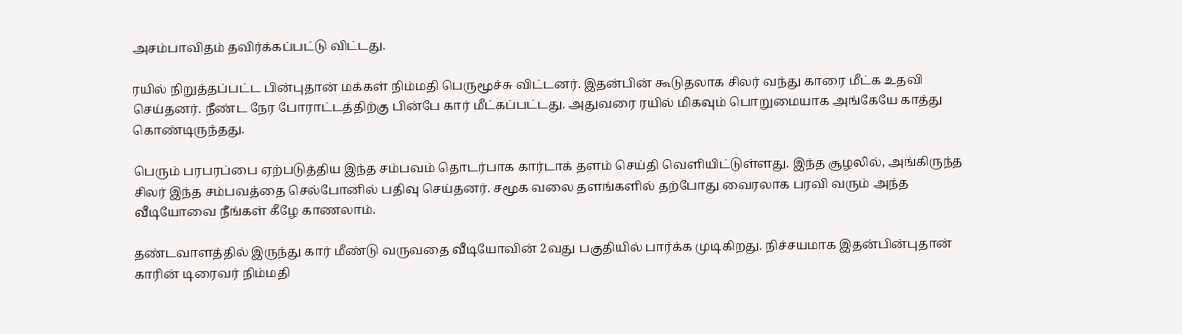அசம்பாவிதம் தவிர்க்கப்பட்டு விட்டது.

ரயில் நிறுத்தப்பட்ட பின்புதான் மக்கள் நிம்மதி பெருமூச்சு விட்டனர். இதன்பின் கூடுதலாக சிலர் வந்து காரை மீட்க உதவி செய்தனர். நீண்ட நேர போராட்டத்திற்கு பின்பே கார் மீட்கப்பட்டது. அதுவரை ரயில் மிகவும் பொறுமையாக அங்கேயே காத்து கொண்டிருந்தது.

பெரும் பரபரப்பை ஏற்படுத்திய இந்த சம்பவம் தொடர்பாக கார்டாக் தளம் செய்தி வெளியிட்டுள்ளது. இந்த சூழலில், அங்கிருந்த சிலர் இந்த சம்பவத்தை செல்போனில் பதிவு செய்தனர். சமூக வலை தளங்களில் தற்போது வைரலாக பரவி வரும் அந்த வீடியோவை நீங்கள் கீழே காணலாம்.

தண்டவாளத்தில் இருந்து கார் மீண்டு வருவதை வீடியோவின் 2வது பகுதியில் பார்க்க முடிகிறது. நிச்சயமாக இதன்பின்புதான் காரின் டிரைவர் நிம்மதி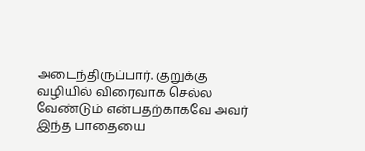அடைந்திருப்பார். குறுக்கு வழியில் விரைவாக செல்ல வேண்டும் என்பதற்காகவே அவர் இந்த பாதையை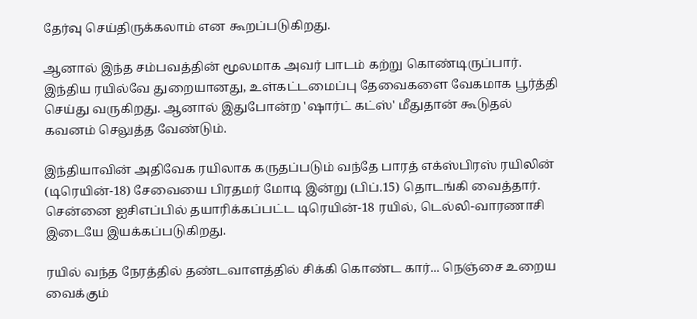தேர்வு செய்திருக்கலாம் என கூறப்படுகிறது.

ஆனால் இந்த சம்பவத்தின் மூலமாக அவர் பாடம் கற்று கொண்டிருப்பார். இந்திய ரயில்வே துறையானது, உள்கட்டமைப்பு தேவைகளை வேகமாக பூர்த்தி செய்து வருகிறது. ஆனால் இதுபோன்ற 'ஷார்ட் கட்ஸ்' மீதுதான் கூடுதல் கவனம் செலுத்த வேண்டும்.

இந்தியாவின் அதிவேக ரயிலாக கருதப்படும் வந்தே பாரத் எக்ஸ்பிரஸ் ரயிலின் (டிரெயின்-18) சேவையை பிரதமர் மோடி இன்று (பிப்.15) தொடங்கி வைத்தார். சென்னை ஐசிஎப்பில் தயாரிக்கப்பட்ட டிரெயின்-18 ரயில், டெல்லி-வாரணாசி இடையே இயக்கப்படுகிறது.

ரயில் வந்த நேரத்தில் தண்டவாளத்தில் சிக்கி கொண்ட கார்... நெஞ்சை உறைய வைக்கும்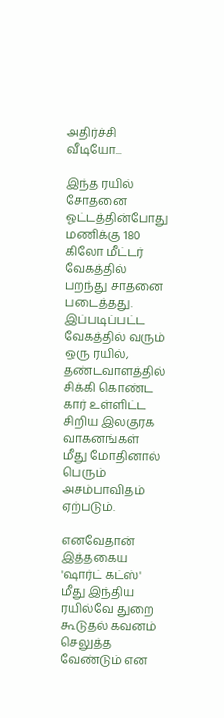அதிர்ச்சி வீடியோ...

இந்த ரயில் சோதனை ஓட்டத்தின்போது மணிக்கு 180 கிலோ மீட்டர் வேகத்தில் பறந்து சாதனை படைத்தது. இப்படிப்பட்ட வேகத்தில் வரும் ஒரு ரயில், தண்டவாளத்தில் சிக்கி கொண்ட கார் உள்ளிட்ட சிறிய இலகுரக வாகனங்கள் மீது மோதினால் பெரும் அசம்பாவிதம் ஏற்படும்.

எனவேதான் இத்தகைய 'ஷார்ட் கட்ஸ்' மீது இந்திய ரயில்வே துறை கூடுதல் கவனம் செலுத்த வேண்டும் என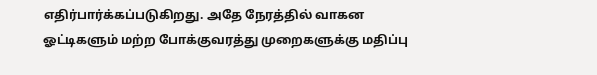எதிர்பார்க்கப்படுகிறது. அதே நேரத்தில் வாகன ஓட்டிகளும் மற்ற போக்குவரத்து முறைகளுக்கு மதிப்பு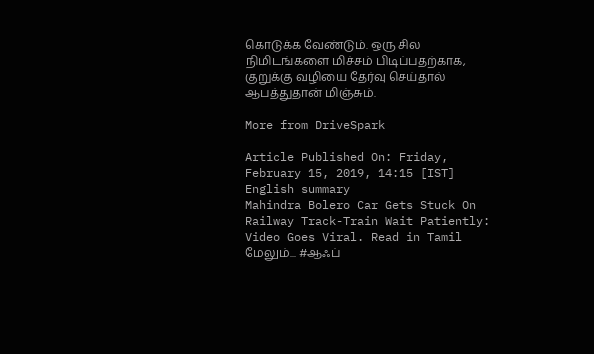கொடுக்க வேண்டும். ஒரு சில நிமிடங்களை மிச்சம் பிடிப்பதற்காக, குறுக்கு வழியை தேர்வு செய்தால் ஆபத்துதான் மிஞ்சும்.

More from DriveSpark

Article Published On: Friday, February 15, 2019, 14:15 [IST]
English summary
Mahindra Bolero Car Gets Stuck On Railway Track-Train Wait Patiently: Video Goes Viral. Read in Tamil
மேலும்... #ஆஃப்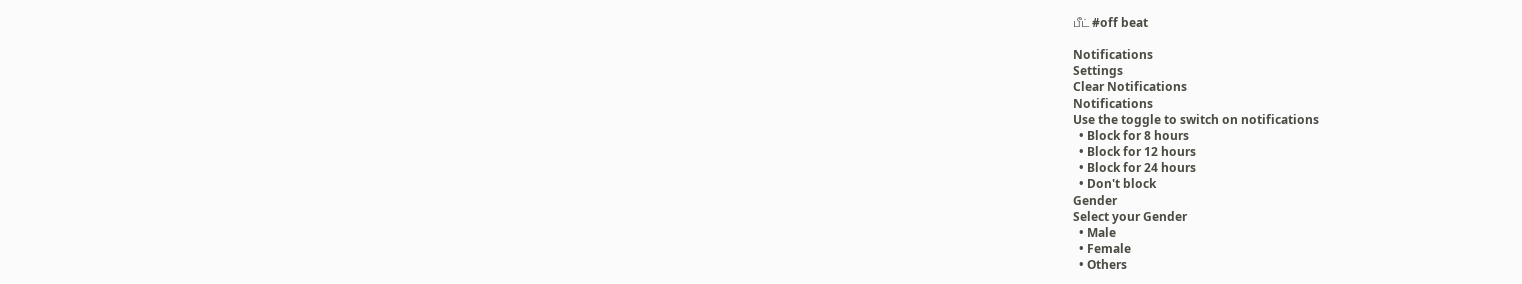பீட் #off beat

Notifications
Settings
Clear Notifications
Notifications
Use the toggle to switch on notifications
  • Block for 8 hours
  • Block for 12 hours
  • Block for 24 hours
  • Don't block
Gender
Select your Gender
  • Male
  • Female
  • Others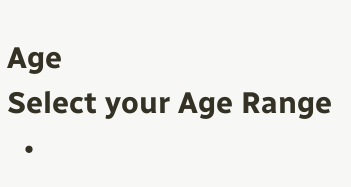Age
Select your Age Range
  •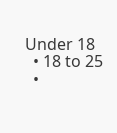Under 18
  • 18 to 25
  •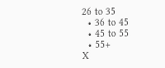26 to 35
  • 36 to 45
  • 45 to 55
  • 55+
X